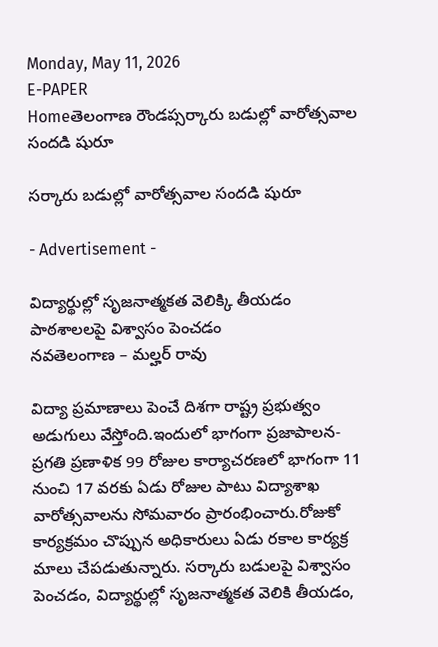Monday, May 11, 2026
E-PAPER
Homeతెలంగాణ రౌండప్సర్కారు బడుల్లో వారోత్సవాల సందడి షురూ

సర్కారు బడుల్లో వారోత్సవాల సందడి షురూ

- Advertisement -

విద్యార్థుల్లో సృజనాత్మకత వెలిక్కి తీయడం
పాఠశాలలపై విశ్వాసం పెంచడం
నవతెలంగాణ – మల్హర్ రావు

విద్యా ప్రమాణాలు పెంచే దిశగా రాష్ట్ర ప్రభుత్వం అడుగులు వేస్తోంది.ఇందులో భాగంగా ప్రజాపాలన- ప్రగతి ప్రణాళిక 99 రోజుల కార్యాచరణలో భాగంగా 11 నుంచి 17 వరకు ఏడు రోజుల పాటు విద్యాశాఖ వారోత్సవాలను సోమవారం ప్రారంభించారు.రోజుకో కార్యక్రమం చొప్పున అధికారులు ఏడు రకాల కార్యక్ర మాలు చేపడుతున్నారు. సర్కారు బడులపై విశ్వాసం పెంచడం, విద్యార్థుల్లో సృజనాత్మకత వెలికి తీయడం,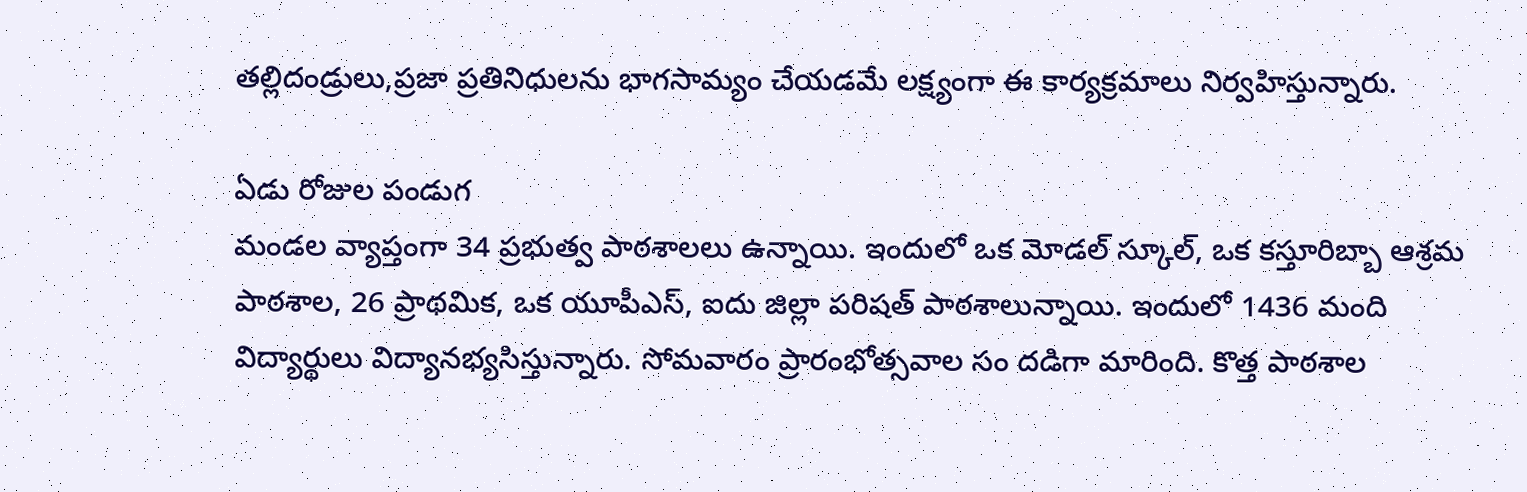తల్లిదండ్రులు,ప్రజా ప్రతినిధులను భాగసామ్యం చేయడమే లక్ష్యంగా ఈ కార్యక్రమాలు నిర్వహిస్తున్నారు.

ఏడు రోజుల పండుగ
మండల వ్యాప్తంగా 34 ప్రభుత్వ పాఠశాలలు ఉన్నాయి. ఇందులో ఒక మోడల్ స్కూల్, ఒక కస్తూరిబ్బా ఆశ్రమ పాఠశాల, 26 ప్రాథమిక, ఒక యూపీఎస్, ఐదు జిల్లా పరిషత్ పాఠశాలున్నాయి. ఇందులో 1436 మంది విద్యార్థులు విద్యానభ్యసిస్తున్నారు. సోమవారం ప్రారంభోత్సవాల సం దడిగా మారింది. కొత్త పాఠశాల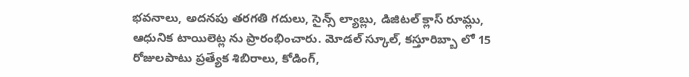భవనాలు, అదనపు తరగతి గదులు, సైన్స్ ల్యాబ్లు, డిజిటల్ క్లాస్ రూమ్లు, ఆధునిక టాయిలెట్ల ను ప్రారంభించారు. మోడల్ స్కూల్, కస్తూరిబ్బా లో 15 రోజులపాటు ప్రత్యేక శిబిరాలు, కోడింగ్,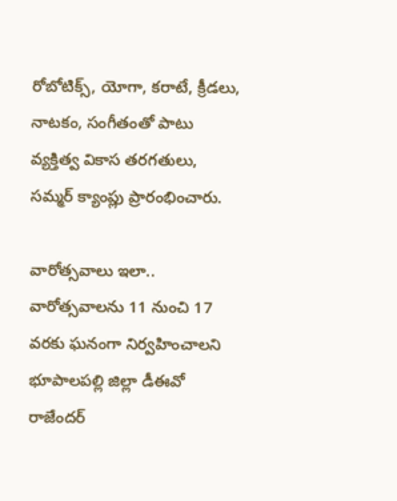రోబోటిక్స్, యోగా, కరాటే, క్రీడలు, నాటకం, సంగీతంతో పాటు వ్యక్తిత్వ వికాస తరగతులు, సమ్మర్ క్యాంప్లు ప్రారంభించారు.

వారోత్సవాలు ఇలా..
వారోత్సవాలను 11 నుంచి 17 వరకు ఘనంగా నిర్వహించాలని భూపాలపల్లి జిల్లా డీఈవో రాజేందర్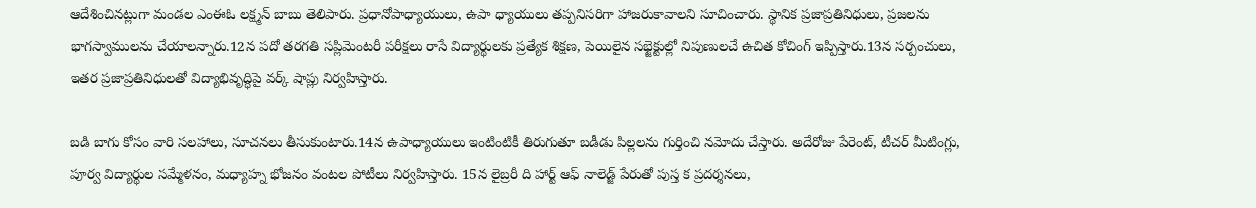ఆదేశించినట్లుగా మండల ఎంఈఓ లక్ష్మన్ బాబు తెలిపారు. ప్రధానోపాధ్యాయులు, ఉపా ధ్యాయులు తప్పనిసరిగా హాజరుకావాలని సూచించారు. స్థానిక ప్రజాప్రతినిధులు, ప్రజలను భాగస్వాములను చేయాలన్నారు.12న పదో తరగతి సప్లిమెంటరీ పరీక్షలు రాసే విద్యార్థులకు ప్రత్యేక శిక్షణ, పెయిలైన సభ్జెక్టుల్లో నిపుణులచే ఉచిత కోచింగ్ ఇప్పిస్తారు.13న సర్పంచులు, ఇతర ప్రజాప్రతినిధులతో విద్యాభివృద్ధిపై వర్క్ షాప్లు నిర్వహిస్తారు.

బడి బాగు కోసం వారి సలహాలు, సూచనలు తీసుకుంటారు.14న ఉపాధ్యాయులు ఇంటింటికీ తిరుగుతూ బడీడు పిల్లలను గుర్తించి నమోదు చేస్తారు. అదేరోజు పేరెంట్, టీచర్ మీటింగ్లు, పూర్వ విద్యార్థుల సమ్మేళనం, మధ్యాహ్న భోజనం వంటల పోటీలు నిర్వహిస్తారు. 15న లైబ్రరీ ది హార్ట్ ఆఫ్ నాలెడ్జ్ పేరుతో పుస్త క ప్రదర్శనలు,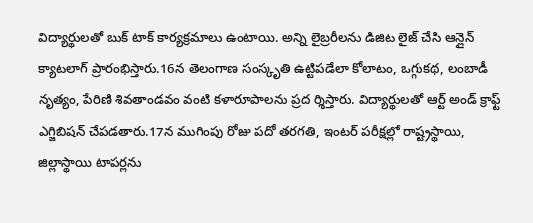విద్యార్థులతో బుక్ టాక్ కార్యక్రమాలు ఉంటాయి. అన్ని లైబ్రరీలను డిజిట లైజ్ చేసి ఆన్లైన్ క్యాటలాగ్ ప్రారంభిస్తారు.16న తెలంగాణ సంస్కృతి ఉట్టిపడేలా కోలాటం, ఒగ్గుకథ, లంబాడీ నృత్యం, పేరిణి శివతాండవం వంటి కళారూపాలను ప్రద ర్శిస్తారు. విద్యార్థులతో ఆర్ట్ అండ్ క్రాఫ్ట్ ఎగ్జిబిషన్ చేపడతారు.17న ముగింపు రోజు పదో తరగతి, ఇంటర్ పరీక్షల్లో రాష్ట్రస్థాయి, జిల్లాస్థాయి టాపర్లను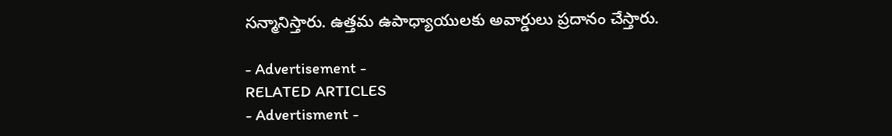సన్మానిస్తారు. ఉత్తమ ఉపాధ్యాయులకు అవార్డులు ప్రదానం చేస్తారు.

- Advertisement -
RELATED ARTICLES
- Advertisment -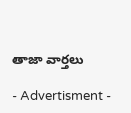తాజా వార్తలు

- Advertisment -